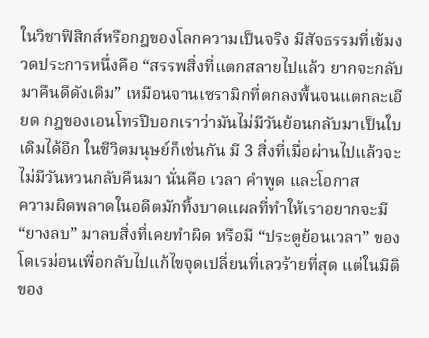ในวิชาฟิสิกส์หรือกฎของโลกความเป็นจริง มีสัจธรรมที่เข้มงวดประการหนึ่งคือ “สรรพสิ่งที่แตกสลายไปแล้ว ยากจะกลับมาคืนดีดังเดิม” เหมือนจานเซรามิกที่ตกลงพื้นจนแตกละเอียด กฎของเอนโทรปีบอกเราว่ามันไม่มีวันย้อนกลับมาเป็นใบเดิมได้อีก ในชีวิตมนุษย์ก็เช่นกัน มี 3 สิ่งที่เมื่อผ่านไปแล้วจะไม่มีวันหวนกลับคืนมา นั่นคือ เวลา คำพูด และโอกาส
ความผิดพลาดในอดีตมักทิ้งบาดแผลที่ทำให้เราอยากจะมี “ยางลบ” มาลบสิ่งที่เคยทำผิด หรือมี “ประตูย้อนเวลา” ของโดเรม่อนเพื่อกลับไปแก้ไขจุดเปลี่ยนที่เลวร้ายที่สุด แต่ในมิติของ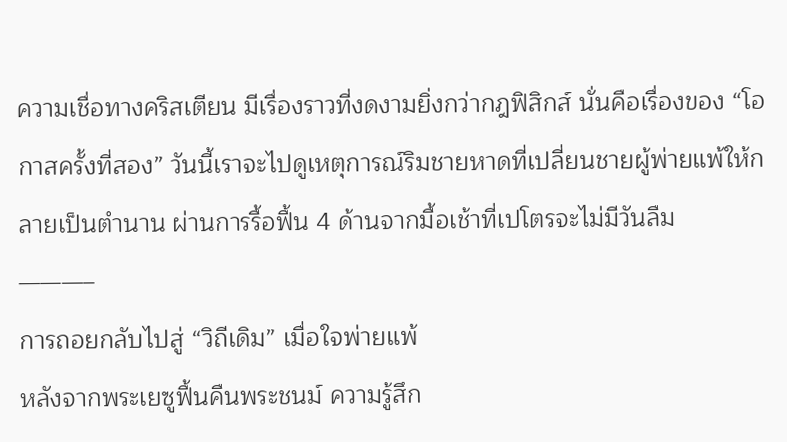ความเชื่อทางคริสเตียน มีเรื่องราวที่งดงามยิ่งกว่ากฎฟิสิกส์ นั่นคือเรื่องของ “โอกาสครั้งที่สอง” วันนี้เราจะไปดูเหตุการณ์ริมชายหาดที่เปลี่ยนชายผู้พ่ายแพ้ให้กลายเป็นตำนาน ผ่านการรื้อฟื้น 4 ด้านจากมื้อเช้าที่เปโตรจะไม่มีวันลืม
———–
การถอยกลับไปสู่ “วิถีเดิม” เมื่อใจพ่ายแพ้
หลังจากพระเยซูฟื้นคืนพระชนม์ ความรู้สึก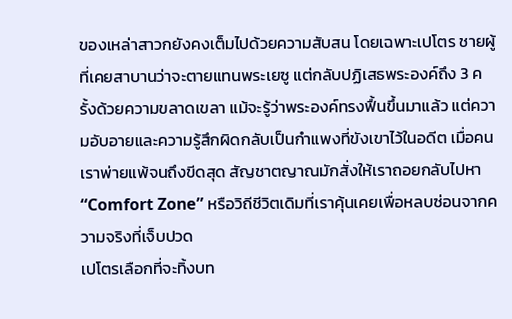ของเหล่าสาวกยังคงเต็มไปด้วยความสับสน โดยเฉพาะเปโตร ชายผู้ที่เคยสาบานว่าจะตายแทนพระเยซู แต่กลับปฏิเสธพระองค์ถึง 3 ครั้งด้วยความขลาดเขลา แม้จะรู้ว่าพระองค์ทรงฟื้นขึ้นมาแล้ว แต่ความอับอายและความรู้สึกผิดกลับเป็นกำแพงที่ขังเขาไว้ในอดีต เมื่อคนเราพ่ายแพ้จนถึงขีดสุด สัญชาตญาณมักสั่งให้เราถอยกลับไปหา “Comfort Zone” หรือวิถีชีวิตเดิมที่เราคุ้นเคยเพื่อหลบซ่อนจากความจริงที่เจ็บปวด
เปโตรเลือกที่จะทิ้งบท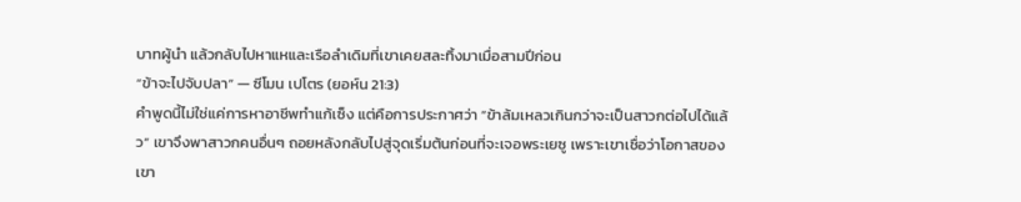บาทผู้นำ แล้วกลับไปหาแหและเรือลำเดิมที่เขาเคยสละทิ้งมาเมื่อสามปีก่อน
“ข้าจะไปจับปลา” — ซีโมน เปโตร (ยอห์น 21:3)
คำพูดนี้ไม่ใช่แค่การหาอาชีพทำแก้เซ็ง แต่คือการประกาศว่า “ข้าล้มเหลวเกินกว่าจะเป็นสาวกต่อไปได้แล้ว” เขาจึงพาสาวกคนอื่นๆ ถอยหลังกลับไปสู่จุดเริ่มต้นก่อนที่จะเจอพระเยซู เพราะเขาเชื่อว่าโอกาสของเขา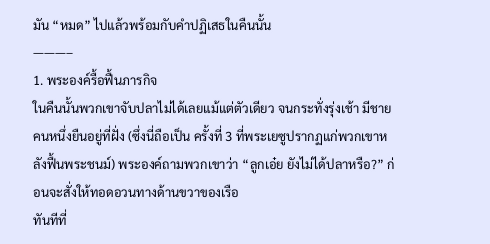มัน “หมด” ไปแล้วพร้อมกับคำปฏิเสธในคืนนั้น
———–
1. พระองค์รื้อฟื้นภารกิจ
ในคืนนั้นพวกเขาจับปลาไม่ได้เลยแม้แต่ตัวเดียว จนกระทั่งรุ่งเช้า มีชายคนหนึ่งยืนอยู่ที่ฝั่ง (ซึ่งนี่ถือเป็น ครั้งที่ 3 ที่พระเยซูปรากฏแก่พวกเขาหลังฟื้นพระชนม์) พระองค์ถามพวกเขาว่า “ลูกเอ๋ย ยังไม่ได้ปลาหรือ?” ก่อนจะสั่งให้ทอดอวนทางด้านขวาของเรือ
ทันทีที่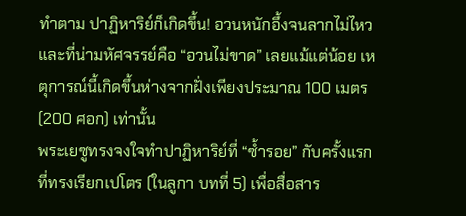ทำตาม ปาฏิหาริย์ก็เกิดขึ้น! อวนหนักอึ้งจนลากไม่ไหว และที่น่ามหัศจรรย์คือ “อวนไม่ขาด” เลยแม้แต่น้อย เหตุการณ์นี้เกิดขึ้นห่างจากฝั่งเพียงประมาณ 100 เมตร (200 ศอก) เท่านั้น
พระเยซูทรงจงใจทำปาฏิหาริย์ที่ “ซ้ำรอย” กับครั้งแรกที่ทรงเรียกเปโตร (ในลูกา บทที่ 5) เพื่อสื่อสาร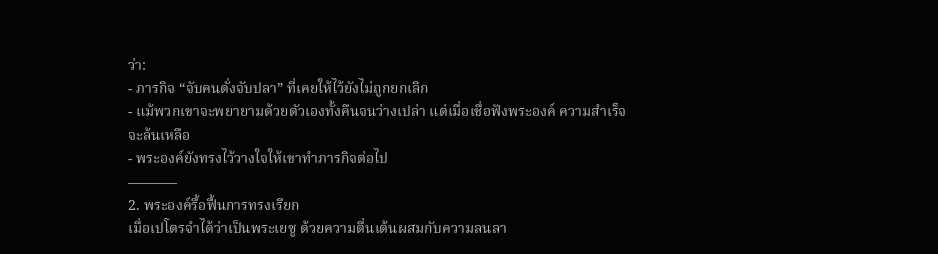ว่า:
- ภารกิจ “จับคนดั่งจับปลา” ที่เคยให้ไว้ยังไม่ถูกยกเลิก
- แม้พวกเขาจะพยายามด้วยตัวเองทั้งคืนจนว่างเปล่า แต่เมื่อเชื่อฟังพระองค์ ความสำเร็จจะล้นเหลือ
- พระองค์ยังทรงไว้วางใจให้เขาทำภารกิจต่อไป
———–
2. พระองค์รื้อฟื้นการทรงเรียก
เมื่อเปโตรจำได้ว่าเป็นพระเยซู ด้วยความตื่นเต้นผสมกับความลนลา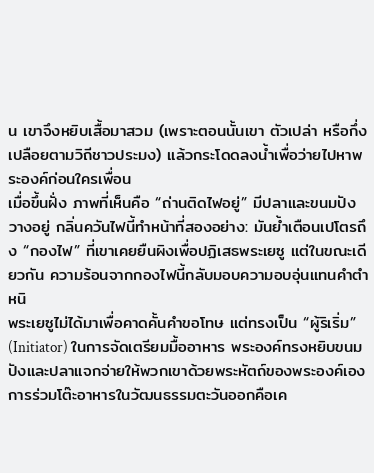น เขาจึงหยิบเสื้อมาสวม (เพราะตอนนั้นเขา ตัวเปล่า หรือกึ่งเปลือยตามวิถีชาวประมง) แล้วกระโดดลงน้ำเพื่อว่ายไปหาพระองค์ก่อนใครเพื่อน
เมื่อขึ้นฝั่ง ภาพที่เห็นคือ “ถ่านติดไฟอยู่” มีปลาและขนมปังวางอยู่ กลิ่นควันไฟนี้ทำหน้าที่สองอย่าง: มันย้ำเตือนเปโตรถึง “กองไฟ” ที่เขาเคยยืนผิงเพื่อปฏิเสธพระเยซู แต่ในขณะเดียวกัน ความร้อนจากกองไฟนี้กลับมอบความอบอุ่นแทนคำตำหนิ
พระเยซูไม่ได้มาเพื่อคาดคั้นคำขอโทษ แต่ทรงเป็น “ผู้ริเริ่ม” (Initiator) ในการจัดเตรียมมื้ออาหาร พระองค์ทรงหยิบขนมปังและปลาแจกจ่ายให้พวกเขาด้วยพระหัตถ์ของพระองค์เอง การร่วมโต๊ะอาหารในวัฒนธรรมตะวันออกคือเค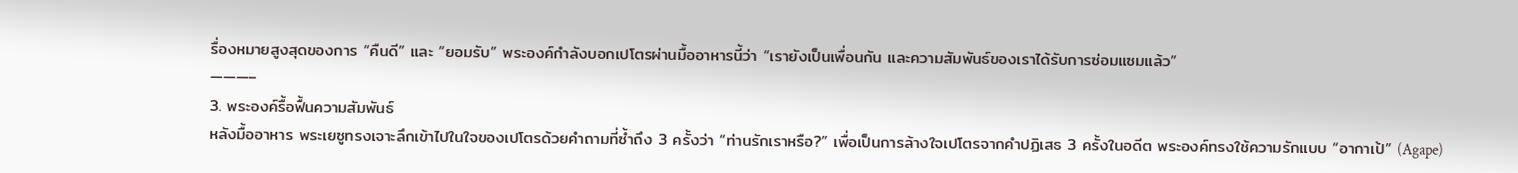รื่องหมายสูงสุดของการ “คืนดี” และ “ยอมรับ” พระองค์กำลังบอกเปโตรผ่านมื้ออาหารนี้ว่า “เรายังเป็นเพื่อนกัน และความสัมพันธ์ของเราได้รับการซ่อมแซมแล้ว”
———–
3. พระองค์รื้อฟื้นความสัมพันธ์
หลังมื้ออาหาร พระเยซูทรงเจาะลึกเข้าไปในใจของเปโตรด้วยคำถามที่ซ้ำถึง 3 ครั้งว่า “ท่านรักเราหรือ?” เพื่อเป็นการล้างใจเปโตรจากคำปฏิเสธ 3 ครั้งในอดีต พระองค์ทรงใช้ความรักแบบ “อากาเป้” (Agape)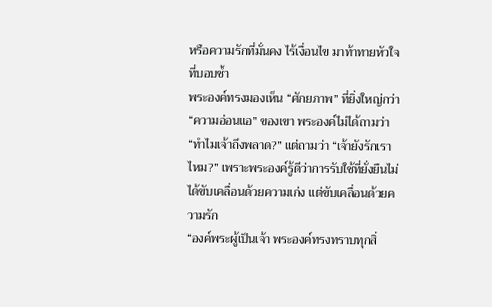หรือความรักที่มั่นคง ไร้เงื่อนไข มาท้าทายหัวใจที่บอบช้ำ
พระองค์ทรงมองเห็น “ศักยภาพ” ที่ยิ่งใหญ่กว่า “ความอ่อนแอ” ของเขา พระองค์ไม่ได้ถามว่า “ทำไมเจ้าถึงพลาด?” แต่ถามว่า “เจ้ายังรักเราไหม?” เพราะพระองค์รู้ดีว่าการรับใช้ที่ยั่งยืนไม่ได้ขับเคลื่อนด้วยความเก่ง แต่ขับเคลื่อนด้วยความรัก
“องค์พระผู้เป็นเจ้า พระองค์ทรงทราบทุกสิ่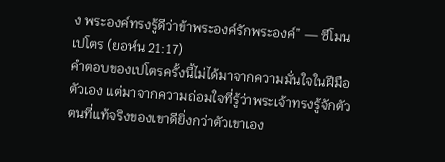ง พระองค์ทรงรู้ดีว่าข้าพระองค์รักพระองค์” — ซีโมน เปโตร (ยอห์น 21:17)
คำตอบของเปโตรครั้งนี้ไม่ได้มาจากความมั่นใจในฝีมือตัวเอง แต่มาจากความถ่อมใจที่รู้ว่าพระเจ้าทรงรู้จักตัวตนที่แท้จริงของเขาดียิ่งกว่าตัวเขาเอง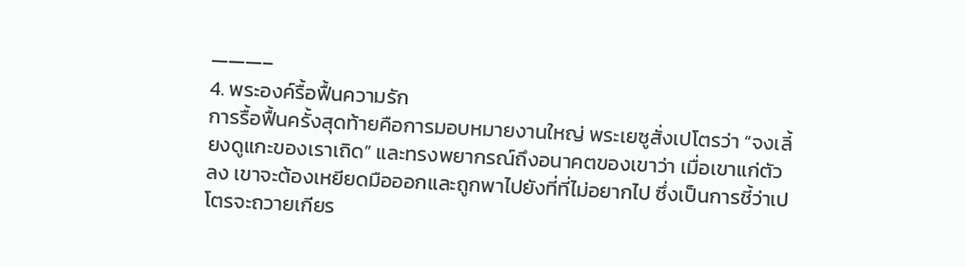———–
4. พระองค์รื้อฟื้นความรัก
การรื้อฟื้นครั้งสุดท้ายคือการมอบหมายงานใหญ่ พระเยซูสั่งเปโตรว่า “จงเลี้ยงดูแกะของเราเถิด” และทรงพยากรณ์ถึงอนาคตของเขาว่า เมื่อเขาแก่ตัวลง เขาจะต้องเหยียดมือออกและถูกพาไปยังที่ที่ไม่อยากไป ซึ่งเป็นการชี้ว่าเปโตรจะถวายเกียร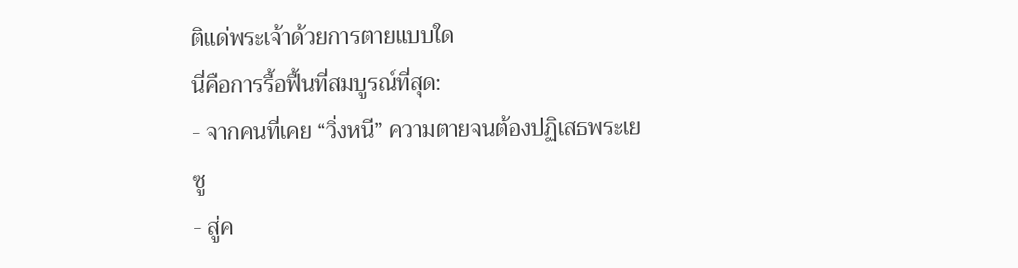ติแด่พระเจ้าด้วยการตายแบบใด
นี่คือการรื้อฟื้นที่สมบูรณ์ที่สุด:
- จากคนที่เคย “วิ่งหนี” ความตายจนต้องปฏิเสธพระเยซู
- สู่ค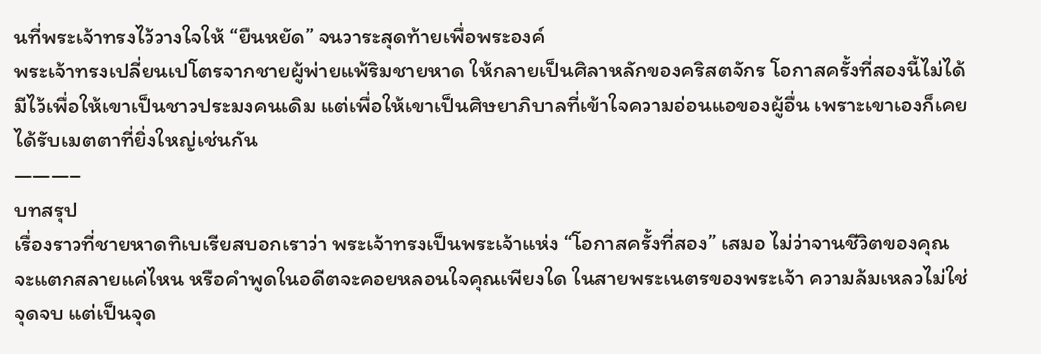นที่พระเจ้าทรงไว้วางใจให้ “ยืนหยัด” จนวาระสุดท้ายเพื่อพระองค์
พระเจ้าทรงเปลี่ยนเปโตรจากชายผู้พ่ายแพ้ริมชายหาด ให้กลายเป็นศิลาหลักของคริสตจักร โอกาสครั้งที่สองนี้ไม่ได้มีไว้เพื่อให้เขาเป็นชาวประมงคนเดิม แต่เพื่อให้เขาเป็นศิษยาภิบาลที่เข้าใจความอ่อนแอของผู้อื่น เพราะเขาเองก็เคยได้รับเมตตาที่ยิ่งใหญ่เช่นกัน
———–
บทสรุป
เรื่องราวที่ชายหาดทิเบเรียสบอกเราว่า พระเจ้าทรงเป็นพระเจ้าแห่ง “โอกาสครั้งที่สอง” เสมอ ไม่ว่าจานชีวิตของคุณจะแตกสลายแค่ไหน หรือคำพูดในอดีตจะคอยหลอนใจคุณเพียงใด ในสายพระเนตรของพระเจ้า ความล้มเหลวไม่ใช่จุดจบ แต่เป็นจุด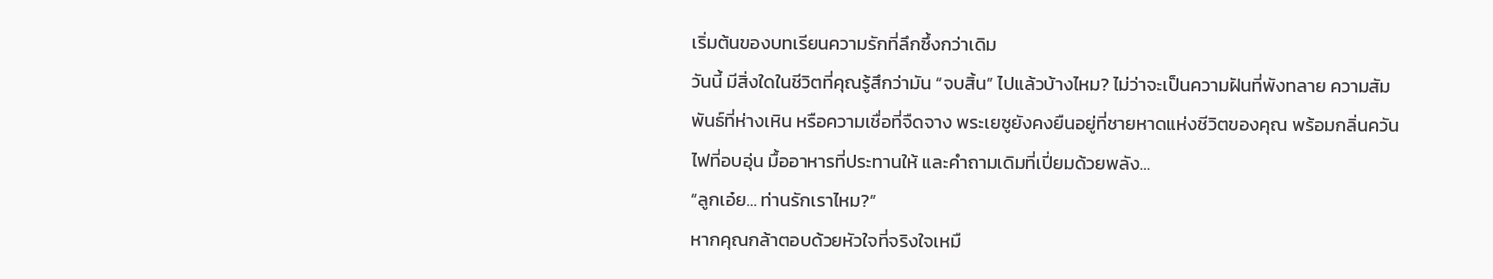เริ่มต้นของบทเรียนความรักที่ลึกซึ้งกว่าเดิม
วันนี้ มีสิ่งใดในชีวิตที่คุณรู้สึกว่ามัน “จบสิ้น” ไปแล้วบ้างไหม? ไม่ว่าจะเป็นความฝันที่พังทลาย ความสัมพันธ์ที่ห่างเหิน หรือความเชื่อที่จืดจาง พระเยซูยังคงยืนอยู่ที่ชายหาดแห่งชีวิตของคุณ พร้อมกลิ่นควันไฟที่อบอุ่น มื้ออาหารที่ประทานให้ และคำถามเดิมที่เปี่ยมด้วยพลัง…
“ลูกเอ๋ย… ท่านรักเราไหม?”
หากคุณกล้าตอบด้วยหัวใจที่จริงใจเหมื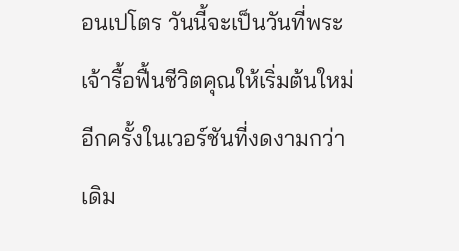อนเปโตร วันนี้จะเป็นวันที่พระเจ้ารื้อฟื้นชีวิตคุณให้เริ่มต้นใหม่อีกครั้งในเวอร์ชันที่งดงามกว่าเดิม